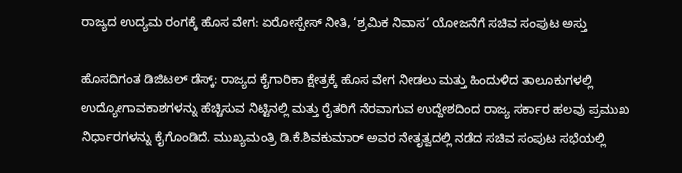ರಾಜ್ಯದ ಉದ್ಯಮ ರಂಗಕ್ಕೆ ಹೊಸ ವೇಗ: ಏರೋಸ್ಪೇಸ್ ನೀತಿ, ‘ಶ್ರಮಿಕ ನಿವಾಸ’ ಯೋಜನೆಗೆ ಸಚಿವ ಸಂಪುಟ ಅಸ್ತು

ಹೊಸದಿಗಂತ ಡಿಜಿಟಲ್‌ ಡೆಸ್ಕ್: ರಾಜ್ಯದ ಕೈಗಾರಿಕಾ ಕ್ಷೇತ್ರಕ್ಕೆ ಹೊಸ ವೇಗ ನೀಡಲು ಮತ್ತು ಹಿಂದುಳಿದ ತಾಲೂಕುಗಳಲ್ಲಿ ಉದ್ಯೋಗಾವಕಾಶಗಳನ್ನು ಹೆಚ್ಚಿಸುವ ನಿಟ್ಟಿನಲ್ಲಿ ಮತ್ತು ರೈತರಿಗೆ ನೆರವಾಗುವ ಉದ್ದೇಶದಿಂದ ರಾಜ್ಯ ಸರ್ಕಾರ ಹಲವು ಪ್ರಮುಖ ನಿರ್ಧಾರಗಳನ್ನು ಕೈಗೊಂಡಿದೆ. ಮುಖ್ಯಮಂತ್ರಿ ಡಿ.ಕೆ.ಶಿವಕುಮಾರ್‌ ಅವರ ನೇತೃತ್ವದಲ್ಲಿ ನಡೆದ ಸಚಿವ ಸಂಪುಟ ಸಭೆಯಲ್ಲಿ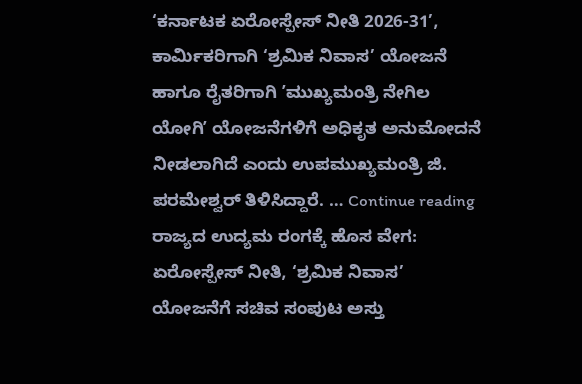‘ಕರ್ನಾಟಕ ಏರೋಸ್ಪೇಸ್ ನೀತಿ 2026-31’, ಕಾರ್ಮಿಕರಿಗಾಗಿ ‘ಶ್ರಮಿಕ ನಿವಾಸ’ ಯೋಜನೆ ಹಾಗೂ ರೈತರಿಗಾಗಿ ʼಮುಖ್ಯಮಂತ್ರಿ ನೇಗಿಲ ಯೋಗಿʼ ಯೋಜನೆಗಳಿಗೆ ಅಧಿಕೃತ ಅನುಮೋದನೆ ನೀಡಲಾಗಿದೆ ಎಂದು ಉಪಮುಖ್ಯಮಂತ್ರಿ ಜಿ. ಪರಮೇಶ್ವರ್ ತಿಳಿಸಿದ್ದಾರೆ. … Continue reading ರಾಜ್ಯದ ಉದ್ಯಮ ರಂಗಕ್ಕೆ ಹೊಸ ವೇಗ: ಏರೋಸ್ಪೇಸ್ ನೀತಿ, ‘ಶ್ರಮಿಕ ನಿವಾಸ’ ಯೋಜನೆಗೆ ಸಚಿವ ಸಂಪುಟ ಅಸ್ತು